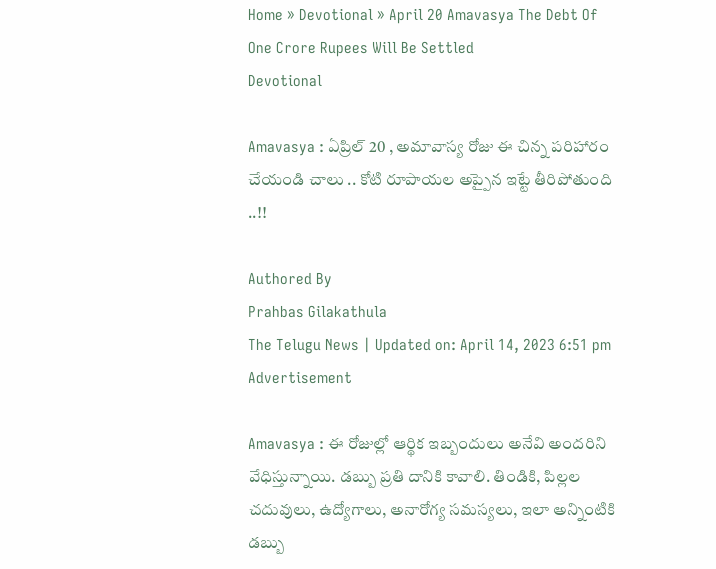Home » Devotional » April 20 Amavasya The Debt Of One Crore Rupees Will Be Settled
Devotional

Amavasya : ఏప్రిల్ 20 , అమావాస్య రోజు ఈ చిన్న పరిహారం చేయండి చాలు .. కోటి రూపాయల అప్పైన ఇట్టే తీరిపోతుంది ..!!

Authored By
Prahbas Gilakathula
The Telugu News | Updated on: April 14, 2023 6:51 pm
Advertisement

Amavasya : ఈ రోజుల్లో ఆర్థిక ఇబ్బందులు అనేవి అందరిని వేధిస్తున్నాయి. డబ్బు ప్రతి దానికి కావాలి. తిండికి, పిల్లల చదువులు, ఉద్యోగాలు, అనారోగ్య సమస్యలు, ఇలా అన్నింటికి డబ్బు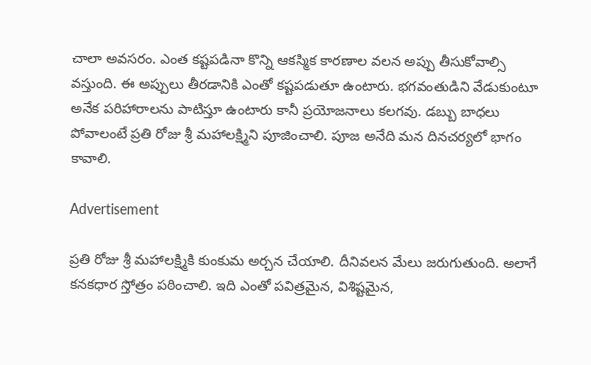చాలా అవసరం. ఎంత కష్టపడినా కొన్ని ఆకస్మిక కారణాల వలన అప్పు తీసుకోవాల్సి వస్తుంది. ఈ అప్పులు తీరడానికి ఎంతో కష్టపడుతూ ఉంటారు. భగవంతుడిని వేడుకుంటూ అనేక పరిహారాలను పాటిస్తూ ఉంటారు కానీ ప్రయోజనాలు కలగవు. డబ్బు బాధలు పోవాలంటే ప్రతి రోజు శ్రీ మహాలక్ష్మిని పూజించాలి. పూజ అనేది మన దినచర్యలో భాగం కావాలి.

Advertisement

ప్రతి రోజు శ్రీ మహాలక్ష్మికి కుంకుమ అర్చన చేయాలి. దీనివలన మేలు జరుగుతుంది. అలాగే కనకధార స్తోత్రం పఠించాలి. ఇది ఎంతో పవిత్రమైన, విశిష్టమైన,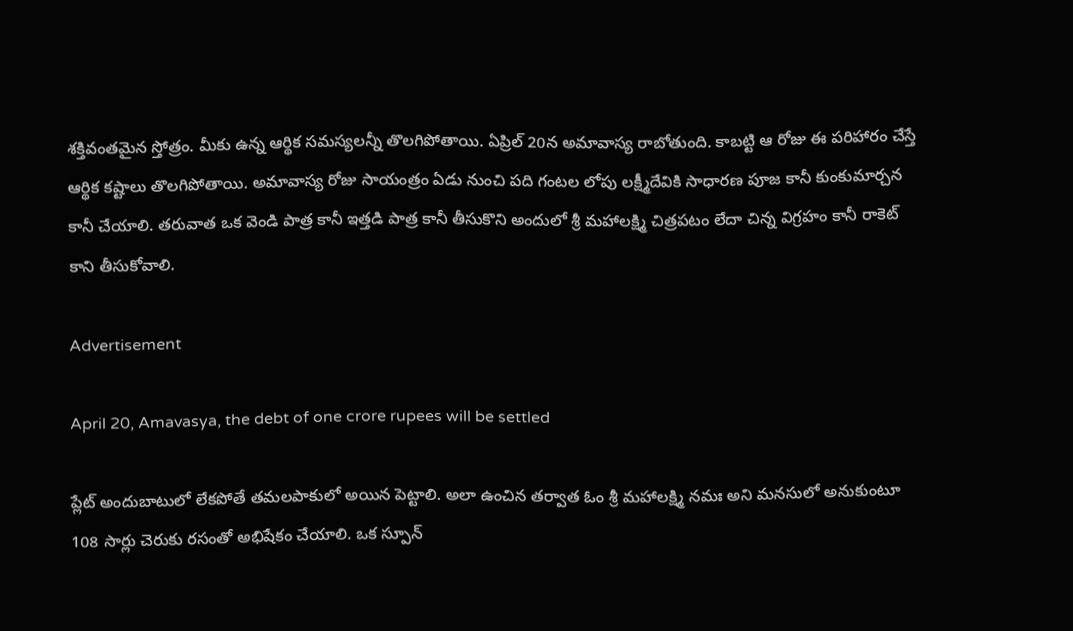శక్తివంతమైన స్తోత్రం. మీకు ఉన్న ఆర్థిక సమస్యలన్నీ తొలగిపోతాయి. ఏప్రిల్ 20న అమావాస్య రాబోతుంది. కాబట్టి ఆ రోజు ఈ పరిహారం చేస్తే ఆర్థిక కష్టాలు తొలగిపోతాయి. అమావాస్య రోజు సాయంత్రం ఏడు నుంచి పది గంటల లోపు లక్ష్మీదేవికి సాధారణ పూజ కానీ కుంకుమార్చన కానీ చేయాలి. తరువాత ఒక వెండి పాత్ర కానీ ఇత్తడి పాత్ర కానీ తీసుకొని అందులో శ్రీ మహాలక్ష్మి చిత్రపటం లేదా చిన్న విగ్రహం కానీ రాకెట్ కాని తీసుకోవాలి.

Advertisement

April 20, Amavasya, the debt of one crore rupees will be settled

ప్లేట్ అందుబాటులో లేకపోతే తమలపాకులో అయిన పెట్టాలి. అలా ఉంచిన తర్వాత ఓం శ్రీ మహాలక్ష్మి నమః అని మనసులో అనుకుంటూ 108 సార్లు చెరుకు రసంతో అభిషేకం చేయాలి. ఒక స్పూన్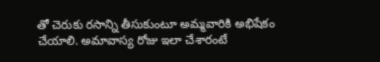తో చెరుకు రసాన్ని తీసుకుంటూ అమ్మవారికి అభిషేకం చేయాలి. అమావాస్య రోజు ఇలా చేశారంటే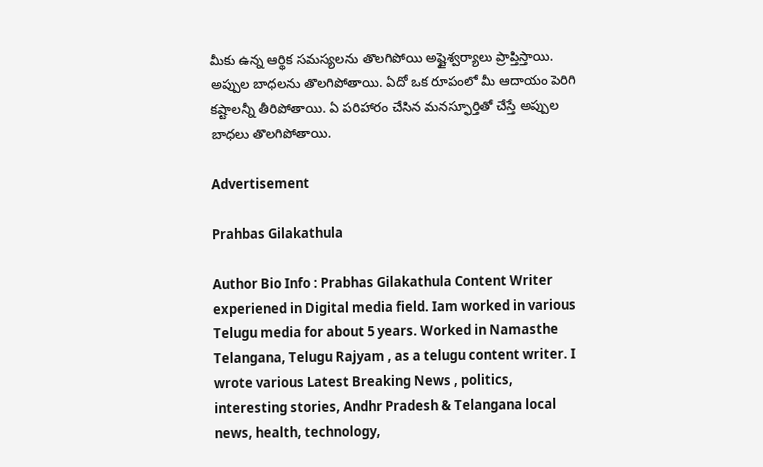మీకు ఉన్న ఆర్థిక సమస్యలను తొలగిపోయి అష్టైశ్వర్యాలు ప్రాప్తిస్తాయి. అప్పుల బాధలను తొలగిపోతాయి. ఏదో ఒక రూపంలో మీ ఆదాయం పెరిగి కష్టాలన్నీ తీరిపోతాయి. ఏ పరిహారం చేసిన మనస్ఫూర్తితో చేస్తే అప్పుల బాధలు తొలగిపోతాయి.

Advertisement

Prahbas Gilakathula

Author Bio Info : Prabhas Gilakathula Content Writer experiened in Digital media field. Iam worked in various Telugu media for about 5 years. Worked in Namasthe Telangana, Telugu Rajyam , as a telugu content writer. I wrote various Latest Breaking News , politics, interesting stories, Andhr Pradesh & Telangana local news, health, technology,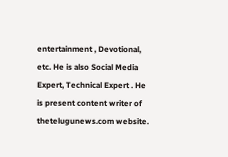entertainment , Devotional, etc. He is also Social Media Expert, Technical Expert . He is present content writer of thetelugunews.com website.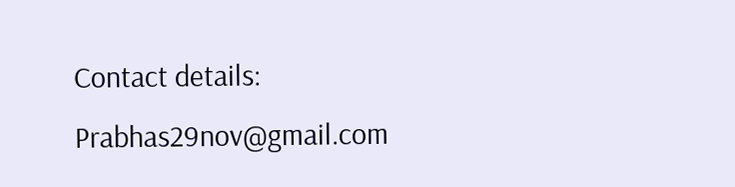Contact details: Prabhas29nov@gmail.com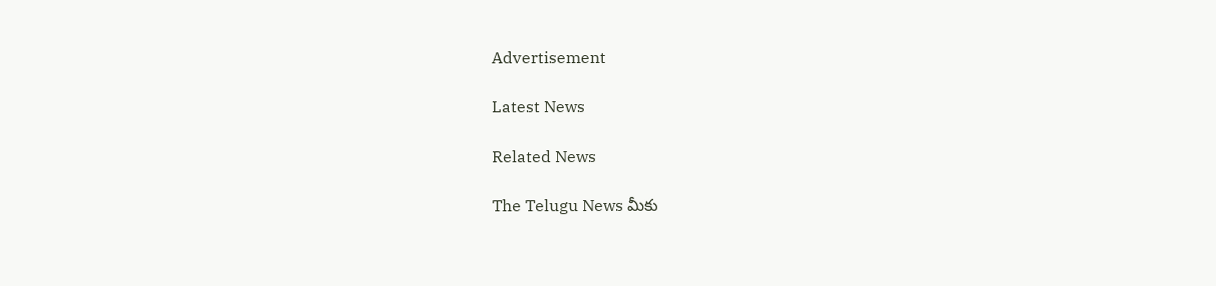Advertisement

Latest News

Related News

The Telugu News మీకు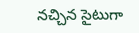నచ్చిన సైటుగా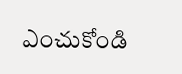ఎంచుకోండి